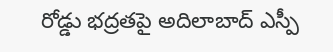రోడ్డు భద్రతపై అదిలాబాద్ ఎస్పీ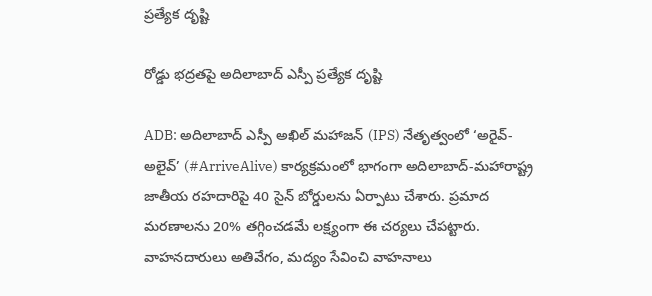ప్రత్యేక దృష్టి

రోడ్డు భద్రతపై అదిలాబాద్ ఎస్పీ ప్రత్యేక దృష్టి

ADB: అదిలాబాద్ ఎస్పీ అఖిల్ మహాజన్ (IPS) నేతృత్వంలో ‘అరైవ్-అలైవ్’ (#ArriveAlive) కార్యక్రమంలో భాగంగా అదిలాబాద్-మహారాష్ట్ర జాతీయ రహదారిపై 40 సైన్ బోర్డులను ఏర్పాటు చేశారు. ప్రమాద మరణాలను 20% తగ్గించడమే లక్ష్యంగా ఈ చర్యలు చేపట్టారు. వాహనదారులు అతివేగం, మద్యం సేవించి వాహనాలు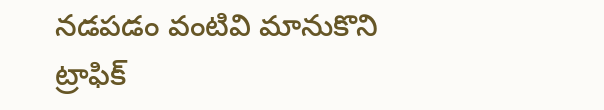నడపడం వంటివి మానుకొని ట్రాఫిక్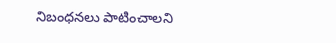నిబంధనలు పాటించాలని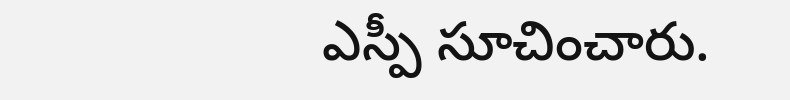ఎస్పీ సూచించారు.